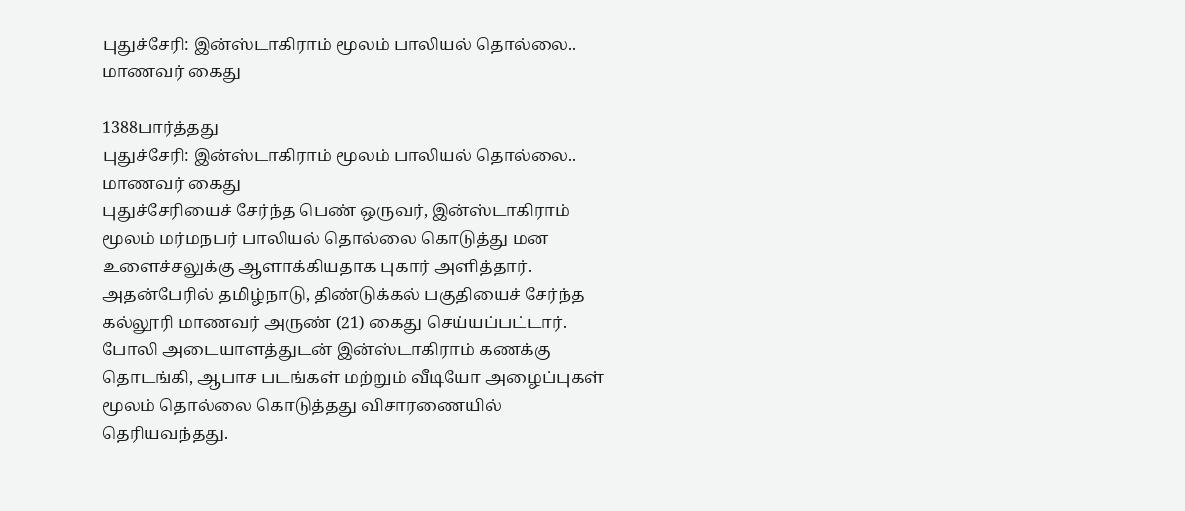புதுச்சேரி: இன்ஸ்டாகிராம் மூலம் பாலியல் தொல்லை.. மாணவர் கைது

1388பார்த்தது
புதுச்சேரி: இன்ஸ்டாகிராம் மூலம் பாலியல் தொல்லை.. மாணவர் கைது
புதுச்சேரியைச் சேர்ந்த பெண் ஒருவர், இன்ஸ்டாகிராம் மூலம் மர்மநபர் பாலியல் தொல்லை கொடுத்து மன உளைச்சலுக்கு ஆளாக்கியதாக புகார் அளித்தார். அதன்பேரில் தமிழ்நாடு, திண்டுக்கல் பகுதியைச் சேர்ந்த கல்லூரி மாணவர் அருண் (21) கைது செய்யப்பட்டார். போலி அடையாளத்துடன் இன்ஸ்டாகிராம் கணக்கு தொடங்கி, ஆபாச படங்கள் மற்றும் வீடியோ அழைப்புகள் மூலம் தொல்லை கொடுத்தது விசாரணையில் தெரியவந்தது.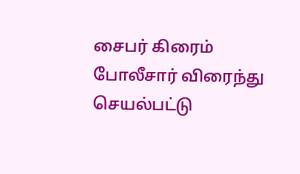சைபர் கிரைம் போலீசார் விரைந்து செயல்பட்டு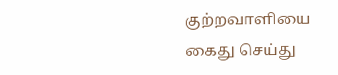குற்றவாளியை கைது செய்து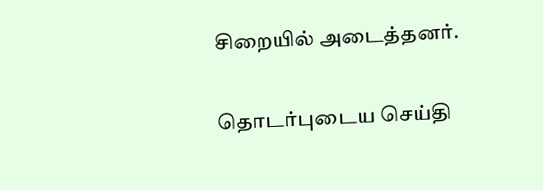சிறையில் அடைத்தனர்.

தொடர்புடைய செய்தி